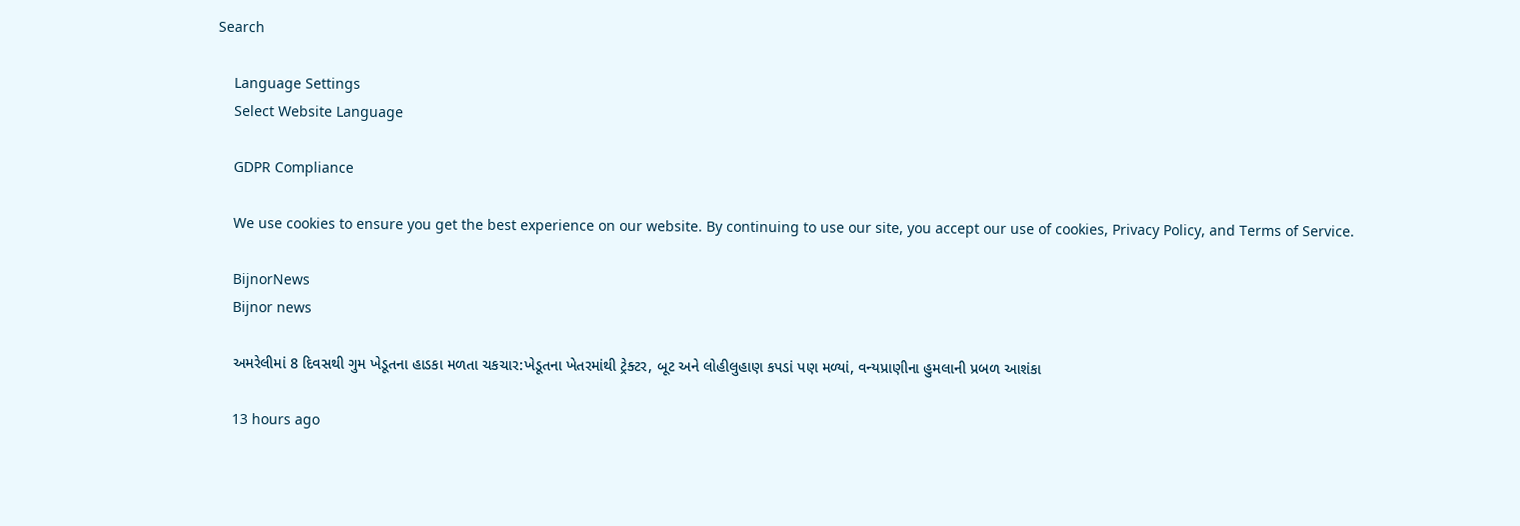Search

    Language Settings
    Select Website Language

    GDPR Compliance

    We use cookies to ensure you get the best experience on our website. By continuing to use our site, you accept our use of cookies, Privacy Policy, and Terms of Service.

    BijnorNews
    Bijnor news

    અમરેલીમાં 8 દિવસથી ગુમ ખેડૂતના હાડકા મળતા ચકચાર:ખેડૂતના ખેતરમાંથી ટ્રેક્ટર, બૂટ અને લોહીલુહાણ કપડાં પણ મળ્યાં, વન્યપ્રાણીના હુમલાની પ્રબળ આશંકા

    13 hours ago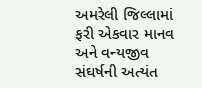અમરેલી જિલ્લામાં ફરી એકવાર માનવ અને વન્યજીવ સંઘર્ષની અત્યંત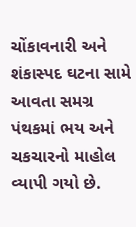ચોંકાવનારી અને શંકાસ્પદ ઘટના સામે આવતા સમગ્ર પંથકમાં ભય અને ચકચારનો માહોલ વ્યાપી ગયો છે.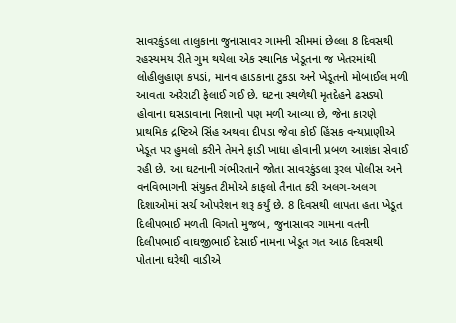સાવરકુંડલા તાલુકાના જુનાસાવર ગામની સીમમાં છેલ્લા 8 દિવસથી રહસ્યમય રીતે ગુમ થયેલા એક સ્થાનિક ખેડૂતના જ ખેતરમાંથી લોહીલુહાણ કપડાં, માનવ હાડકાના ટુકડા અને ખેડૂતનો મોબાઈલ મળી આવતા અરેરાટી ફેલાઈ ગઈ છે. ઘટના સ્થળેથી મૃતદેહને ઢસડ્યો હોવાના ઘસડાવાના નિશાનો પણ મળી આવ્યા છે, જેના કારણે પ્રાથમિક દ્રષ્ટિએ સિંહ અથવા દીપડા જેવા કોઈ હિંસક વન્યપ્રાણીએ ખેડૂત પર હુમલો કરીને તેમને ફાડી ખાધા હોવાની પ્રબળ આશંકા સેવાઈ રહી છે. આ ઘટનાની ગંભીરતાને જોતા સાવરકુંડલા રૂરલ પોલીસ અને વનવિભાગની સંયુક્ત ટીમોએ કાફલો તૈનાત કરી અલગ-અલગ દિશાઓમાં સર્ચ ઓપરેશન શરૂ કર્યું છે. 8 દિવસથી લાપતા હતા ખેડૂત દિલીપભાઈ મળતી વિગતો મુજબ, જુનાસાવર ગામના વતની દિલીપભાઈ વાઘજીભાઈ દેસાઈ નામના ખેડૂત ગત આઠ દિવસથી પોતાના ઘરેથી વાડીએ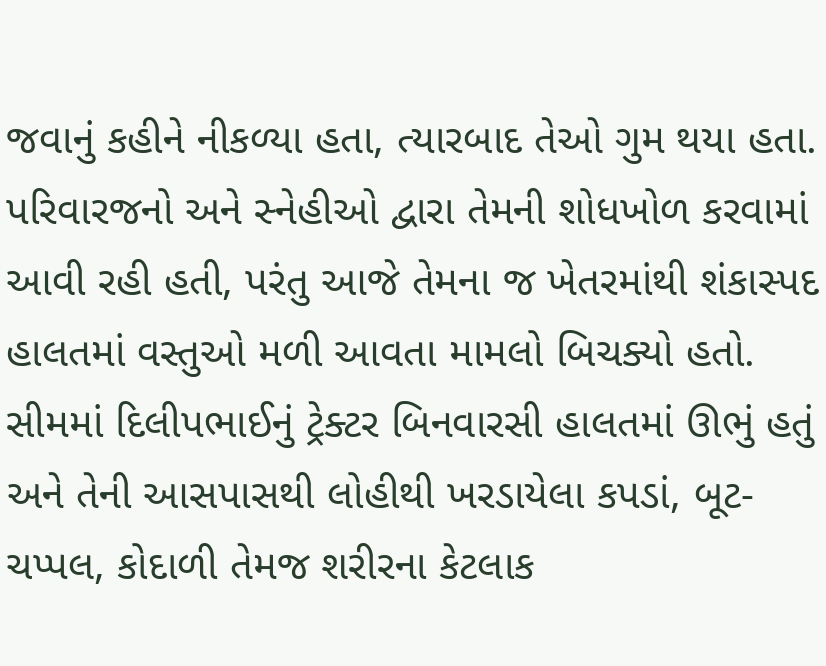જવાનું કહીને નીકળ્યા હતા, ત્યારબાદ તેઓ ગુમ થયા હતા. પરિવારજનો અને સ્નેહીઓ દ્વારા તેમની શોધખોળ કરવામાં આવી રહી હતી, પરંતુ આજે તેમના જ ખેતરમાંથી શંકાસ્પદ હાલતમાં વસ્તુઓ મળી આવતા મામલો બિચક્યો હતો. સીમમાં દિલીપભાઈનું ટ્રેક્ટર બિનવારસી હાલતમાં ઊભું હતું અને તેની આસપાસથી લોહીથી ખરડાયેલા કપડાં, બૂટ-ચપ્પલ, કોદાળી તેમજ શરીરના કેટલાક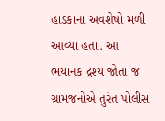હાડકાના અવશેષો મળી આવ્યા હતા. આ ભયાનક દ્રશ્ય જોતા જ ગ્રામજનોએ તુરંત પોલીસ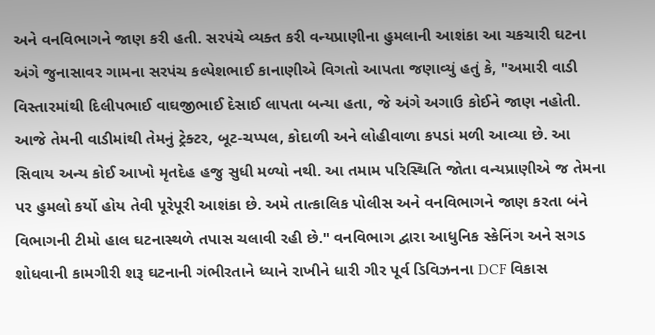અને વનવિભાગને જાણ કરી હતી. સરપંચે વ્યક્ત કરી વન્યપ્રાણીના હુમલાની આશંકા આ ચકચારી ઘટના અંગે જુનાસાવર ગામના સરપંચ કલ્પેશભાઈ કાનાણીએ વિગતો આપતા જણાવ્યું હતું કે, "અમારી વાડી વિસ્તારમાંથી દિલીપભાઈ વાઘજીભાઈ દેસાઈ લાપતા બન્યા હતા, જે અંગે અગાઉ કોઈને જાણ નહોતી. આજે તેમની વાડીમાંથી તેમનું ટ્રેક્ટર, બૂટ-ચપ્પલ, કોદાળી અને લોહીવાળા કપડાં મળી આવ્યા છે. આ સિવાય અન્ય કોઈ આખો મૃતદેહ હજુ સુધી મળ્યો નથી. આ તમામ પરિસ્થિતિ જોતા વન્યપ્રાણીએ જ તેમના પર હુમલો કર્યો હોય તેવી પૂરેપૂરી આશંકા છે. અમે તાત્કાલિક પોલીસ અને વનવિભાગને જાણ કરતા બંને વિભાગની ટીમો હાલ ઘટનાસ્થળે તપાસ ચલાવી રહી છે." વનવિભાગ દ્વારા આધુનિક સ્કેનિંગ અને સગડ શોધવાની કામગીરી શરૂ ઘટનાની ગંભીરતાને ધ્યાને રાખીને ધારી ગીર પૂર્વ ડિવિઝનના DCF વિકાસ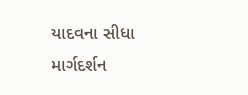યાદવના સીધા માર્ગદર્શન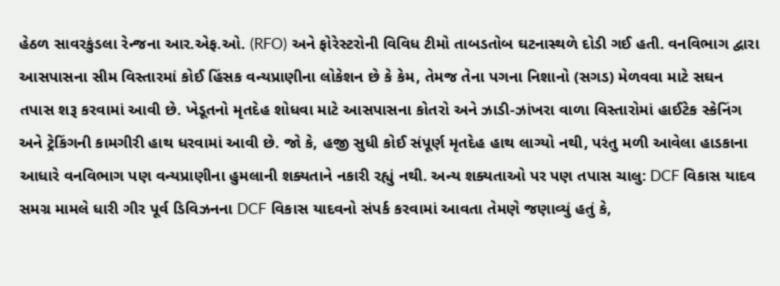હેઠળ સાવરકુંડલા રેન્જના આર.એફ.ઓ. (RFO) અને ફોરેસ્ટરોની વિવિધ ટીમો તાબડતોબ ઘટનાસ્થળે દોડી ગઈ હતી. વનવિભાગ દ્વારા આસપાસના સીમ વિસ્તારમાં કોઈ હિંસક વન્યપ્રાણીના લોકેશન છે કે કેમ, તેમજ તેના પગના નિશાનો (સગડ) મેળવવા માટે સઘન તપાસ શરૂ કરવામાં આવી છે. ખેડૂતનો મૃતદેહ શોધવા માટે આસપાસના કોતરો અને ઝાડી-ઝાંખરા વાળા વિસ્તારોમાં હાઈટેક સ્કેનિંગ અને ટ્રેકિંગની કામગીરી હાથ ધરવામાં આવી છે. જો કે, હજી સુધી કોઈ સંપૂર્ણ મૃતદેહ હાથ લાગ્યો નથી, પરંતુ મળી આવેલા હાડકાના આધારે વનવિભાગ પણ વન્યપ્રાણીના હુમલાની શક્યતાને નકારી રહ્યું નથી. અન્ય શક્યતાઓ પર પણ તપાસ ચાલુ: DCF વિકાસ યાદવ સમગ્ર મામલે ધારી ગીર પૂર્વ ડિવિઝનના DCF વિકાસ યાદવનો સંપર્ક કરવામાં આવતા તેમણે જણાવ્યું હતું કે,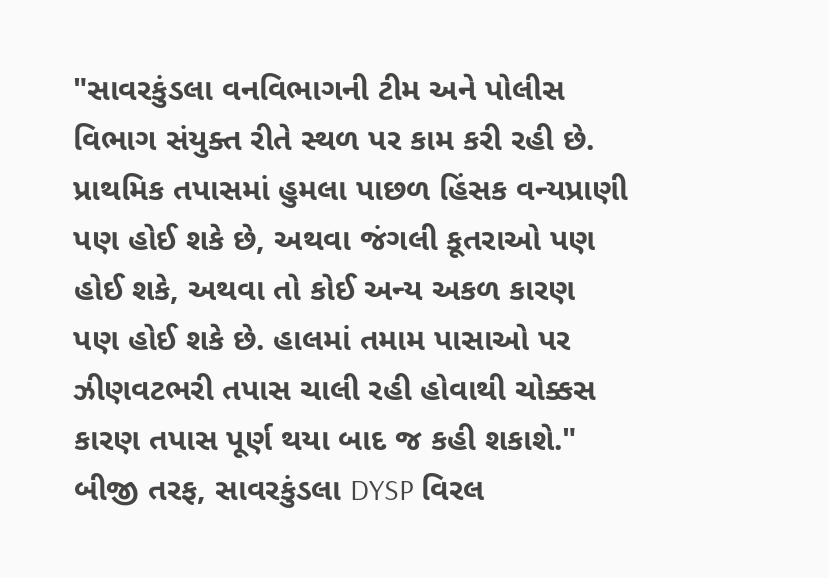"સાવરકુંડલા વનવિભાગની ટીમ અને પોલીસ વિભાગ સંયુક્ત રીતે સ્થળ પર કામ કરી રહી છે. પ્રાથમિક તપાસમાં હુમલા પાછળ હિંસક વન્યપ્રાણી પણ હોઈ શકે છે, અથવા જંગલી કૂતરાઓ પણ હોઈ શકે, અથવા તો કોઈ અન્ય અકળ કારણ પણ હોઈ શકે છે. હાલમાં તમામ પાસાઓ પર ઝીણવટભરી તપાસ ચાલી રહી હોવાથી ચોક્કસ કારણ તપાસ પૂર્ણ થયા બાદ જ કહી શકાશે." બીજી તરફ, સાવરકુંડલા DYSP વિરલ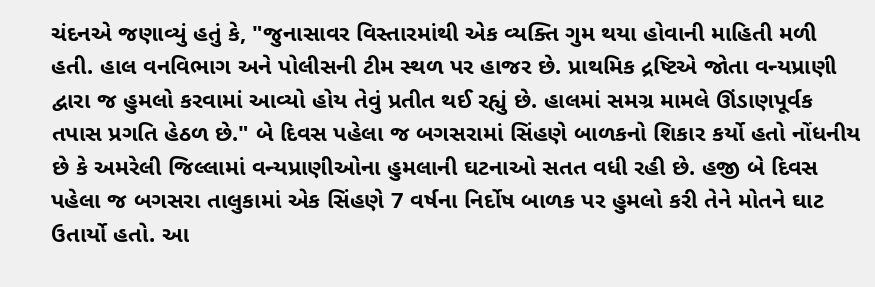ચંદનએ જણાવ્યું હતું કે, "જુનાસાવર વિસ્તારમાંથી એક વ્યક્તિ ગુમ થયા હોવાની માહિતી મળી હતી. હાલ વનવિભાગ અને પોલીસની ટીમ સ્થળ પર હાજર છે. પ્રાથમિક દ્રષ્ટિએ જોતા વન્યપ્રાણી દ્વારા જ હુમલો કરવામાં આવ્યો હોય તેવું પ્રતીત થઈ રહ્યું છે. હાલમાં સમગ્ર મામલે ઊંડાણપૂર્વક તપાસ પ્રગતિ હેઠળ છે." બે દિવસ પહેલા જ બગસરામાં સિંહણે બાળકનો શિકાર કર્યો હતો નોંધનીય છે કે અમરેલી જિલ્લામાં વન્યપ્રાણીઓના હુમલાની ઘટનાઓ સતત વધી રહી છે. હજી બે દિવસ પહેલા જ બગસરા તાલુકામાં એક સિંહણે 7 વર્ષના નિર્દોષ બાળક પર હુમલો કરી તેને મોતને ઘાટ ઉતાર્યો હતો. આ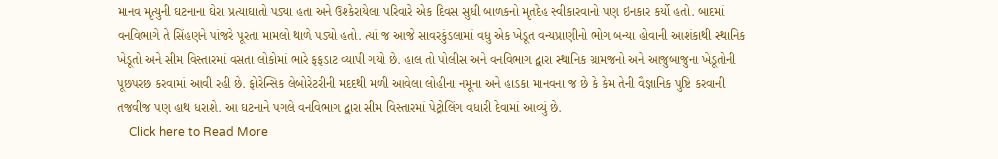માનવ મૃત્યુની ઘટનાના ઘેરા પ્રત્યાઘાતો પડ્યા હતા અને ઉશ્કેરાયેલા પરિવારે એક દિવસ સુધી બાળકનો મૃતદેહ સ્વીકારવાનો પણ ઇનકાર કર્યો હતો. બાદમાં વનવિભાગે તે સિંહણને પાંજરે પૂરતા મામલો થાળે પડ્યો હતો. ત્યાં જ આજે સાવરકુંડલામાં વધુ એક ખેડૂત વન્યપ્રાણીનો ભોગ બન્યા હોવાની આશંકાથી સ્થાનિક ખેડૂતો અને સીમ વિસ્તારમાં વસતા લોકોમાં ભારે ફફડાટ વ્યાપી ગયો છે. હાલ તો પોલીસ અને વનવિભાગ દ્વારા સ્થાનિક ગ્રામજનો અને આજુબાજુના ખેડૂતોની પૂછપરછ કરવામાં આવી રહી છે. ફોરેન્સિક લેબોરેટરીની મદદથી મળી આવેલા લોહીના નમૂના અને હાડકા માનવના જ છે કે કેમ તેની વૈજ્ઞાનિક પુષ્ટિ કરવાની તજવીજ પણ હાથ ધરાશે. આ ઘટનાને પગલે વનવિભાગ દ્વારા સીમ વિસ્તારમાં પેટ્રોલિંગ વધારી દેવામાં આવ્યું છે.
    Click here to Read More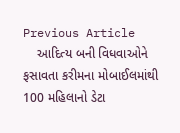Previous Article
    આદિત્ય બની વિધવાઓને ફસાવતા કરીમના મોબાઈલમાંથી 100 મહિલાનો ડેટા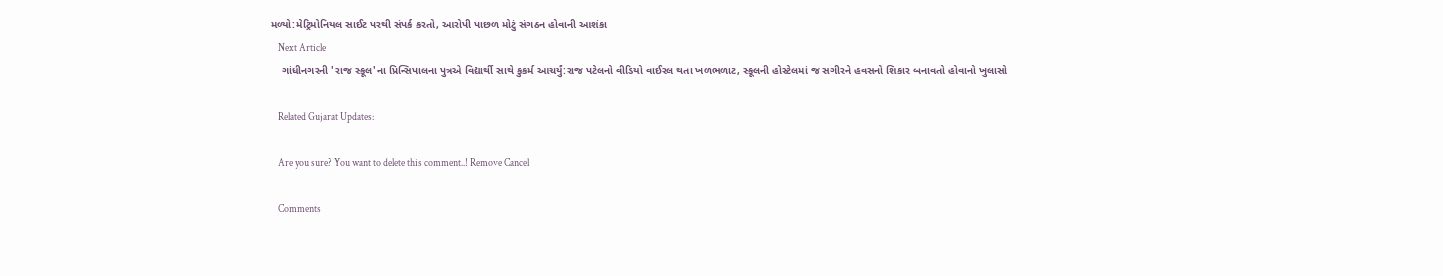મળ્યો:મેટ્રિમોનિયલ સાઈટ પરથી સંપર્ક કરતો, આરોપી પાછળ મોટું સંગઠન હોવાની આશંકા
    Next Article
    ગાંધીનગરની 'રાજ સ્કૂલ'ના પ્રિન્સિપાલના પુત્રએ વિદ્યાર્થી સાથે કુકર્મ આચર્યું:રાજ પટેલનો વીડિયો વાઈરલ થતા ખળભળાટ, સ્કૂલની હોસ્ટેલમાં જ સગીરને હવસનો શિકાર બનાવતો હોવાનો ખુલાસો

    Related Gujarat Updates:

    Are you sure? You want to delete this comment..! Remove Cancel

    Comments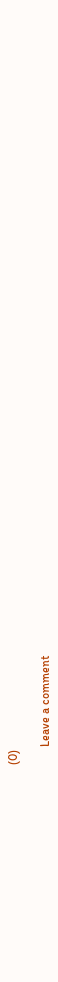(0)

      Leave a comment